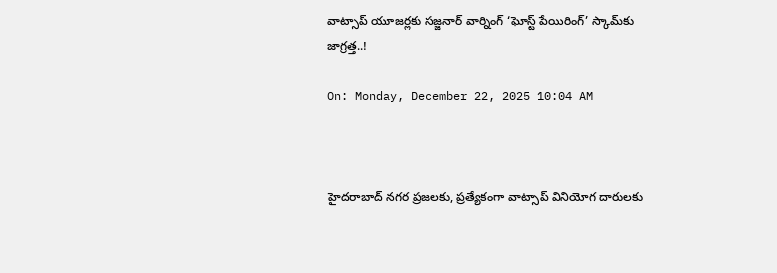వాట్సాప్ యూజర్లకు సజ్జనార్ వార్నింగ్ ‘ఘోస్ట్ పేయిరింగ్’ స్కామ్‌కు జాగ్రత్త..!

On: Monday, December 22, 2025 10:04 AM



హైదరాబాద్ నగర ప్రజలకు, ప్రత్యేకంగా వాట్సాప్ వినియోగ దారులకు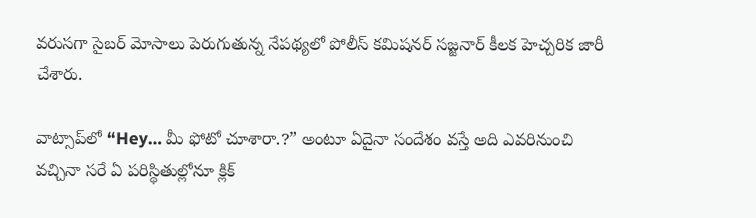వరుసగా సైబర్ మోసాలు పెరుగుతున్న నేపథ్యలో పోలీస్ కమిషనర్ సజ్జనార్ కీలక హెచ్చరిక జారీ చేశారు.

వాట్సాప్‌లో “Hey… మీ ఫోటో చూశారా.?” అంటూ ఏదైనా సందేశం వస్తే అది ఎవరినుంచి వచ్చినా సరే ఏ పరిస్థితుల్లోనూ క్లిక్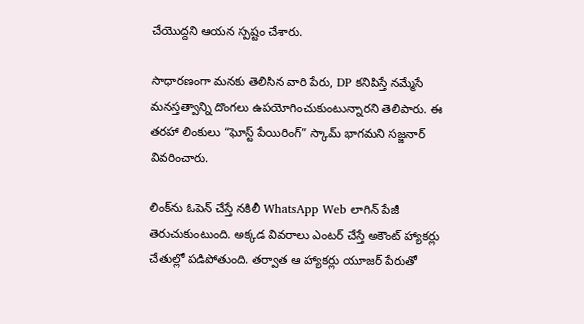చేయొద్దని ఆయన స్పష్టం చేశారు.

సాధారణంగా మనకు తెలిసిన వారి పేరు, DP కనిపిస్తే నమ్మేసే మనస్తత్వాన్ని దొంగలు ఉపయోగించుకుంటున్నారని తెలిపారు. ఈ తరహా లింకులు “ఘోస్ట్ పేయిరింగ్” స్కామ్ భాగమని సజ్జనార్ వివరించారు.

లింక్‌ను ఓపెన్ చేస్తే నకిలీ WhatsApp Web లాగిన్ పేజీ తెరుచుకుంటుంది. అక్కడ వివరాలు ఎంటర్ చేస్తే అకౌంట్ హ్యాకర్లు చేతుల్లో పడిపోతుంది. తర్వాత ఆ హ్యాకర్లు యూజర్ పేరుతో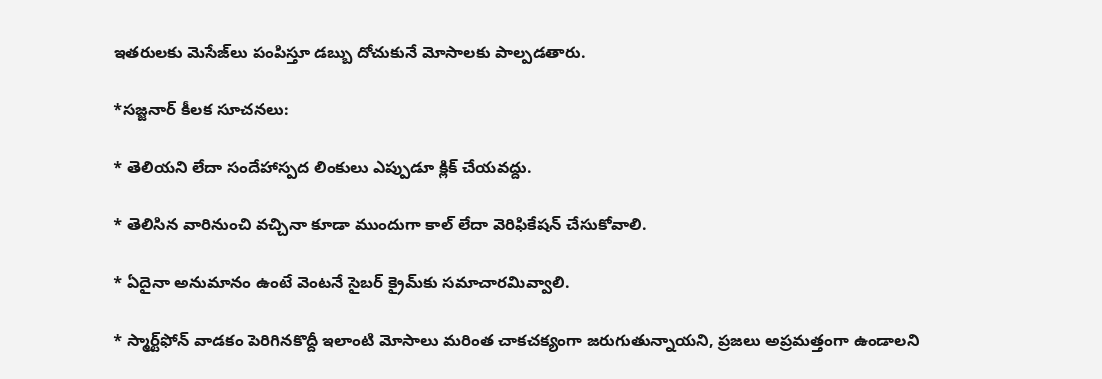ఇతరులకు మెసేజ్‌లు పంపిస్తూ డబ్బు దోచుకునే మోసాలకు పాల్పడతారు.

*సజ్జనార్ కీలక సూచనలు:

* తెలియని లేదా సందేహాస్పద లింకులు ఎప్పుడూ క్లిక్ చేయవద్దు.

* తెలిసిన వారినుంచి వచ్చినా కూడా ముందుగా కాల్ లేదా వెరిఫికేషన్ చేసుకోవాలి.

* ఏదైనా అనుమానం ఉంటే వెంటనే సైబర్ క్రైమ్‌కు సమాచారమివ్వాలి.

* స్మార్ట్‌ఫోన్ వాడకం పెరిగినకొద్దీ ఇలాంటి మోసాలు మరింత చాకచక్యంగా జరుగుతున్నాయని, ప్రజలు అప్రమత్తంగా ఉండాలని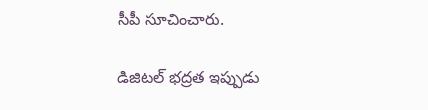సీపీ సూచించారు.

డిజిటల్ భద్రత ఇప్పుడు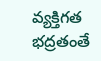వ్యక్తిగత భద్రతంతే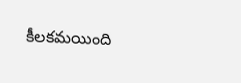కీలకమయింది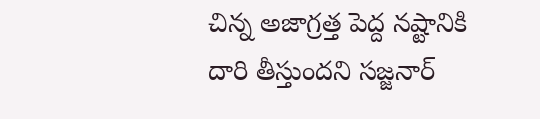చిన్న అజాగ్రత్త పెద్ద నష్టానికి దారి తీస్తుందని సజ్జనార్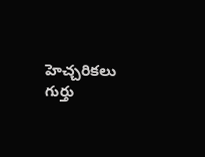హెచ్చరికలు గుర్తు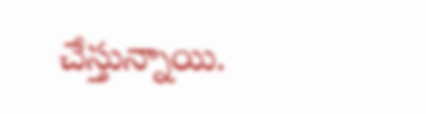చేస్తున్నాయి.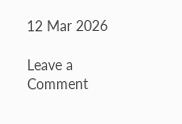12 Mar 2026

Leave a Comment